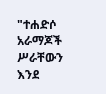"ተሐድሶ አራማጆች ሥራቸውን እንደ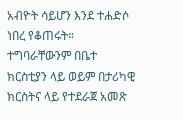አብዮት ሳይሆን እንደ ተሐድሶ ነበረ የቆጠሩት። ተግባራቸውንም በቤተ ክርስቲያን ላይ ወይም በታሪካዊ ክርስትና ላይ የተደራጀ አመጽ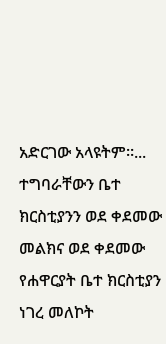አድርገው አላዩትም።... ተግባራቸውን ቤተ ክርስቲያንን ወደ ቀደመው መልክና ወደ ቀደመው የሐዋርያት ቤተ ክርስቲያን ነገረ መለኮት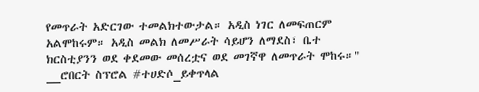የመጥራት አድርገው ተመልክተውታል። አዲስ ነገር ለመፍጠርም አልሞከሩም። አዲስ መልክ ለመሥራት ሳይሆን ለማደስ፣ ቤተ ክርስቲያንን ወደ ቀደመው መሰረቷና ወደ መገኛዋ ለመጥራት ሞከሩ።" __ሮበርት ስፕሮል #ተሀድሶ_ይቀጥላል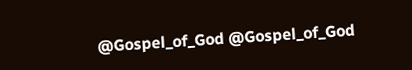@Gospel_of_God @Gospel_of_God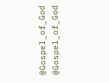@Gospel_of_God @Gospel_of_God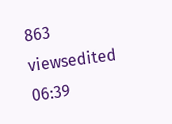863 viewsedited 06:39